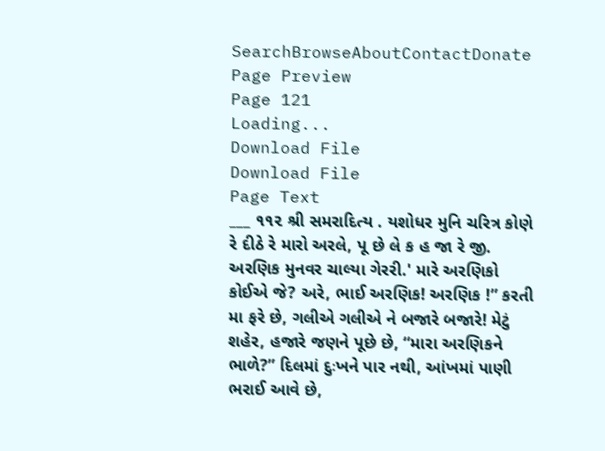SearchBrowseAboutContactDonate
Page Preview
Page 121
Loading...
Download File
Download File
Page Text
___ ૧૧૨ શ્રી સમરાદિત્ય . યશોધર મુનિ ચરિત્ર કોણે રે દીઠે રે મારો અરલે, પૂ છે લે ક હ જા રે જી. અરણિક મુનવર ચાલ્યા ગેરરી.' મારે અરણિકો કોઈએ જે? અરે, ભાઈ અરણિક! અરણિક !” કરતી મા ફરે છે, ગલીએ ગલીએ ને બજારે બજારે! મેટું શહેર, હજારે જણને પૂછે છે, “મારા અરણિકને ભાળે?” દિલમાં દુઃખને પાર નથી, આંખમાં પાણી ભરાઈ આવે છે,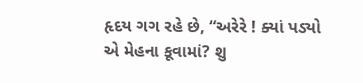હૃદય ગગ રહે છે, “અરેરે ! ક્યાં પડ્યો એ મેહના કૂવામાં? શુ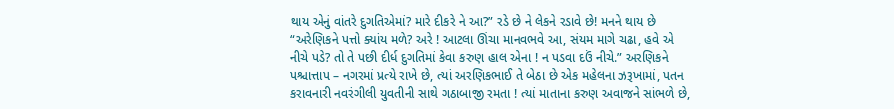થાય એનું વાંતરે દુગતિએમાં? મારે દીકરે ને આ?” રડે છે ને લેકને રડાવે છે! મનને થાય છે “અરેણિકને પત્તો ક્યાંય મળે? અરે ! આટલા ઊંચા માનવભવે આ, સંયમ માગે ચઢા, હવે એ નીચે પડે? તો તે પછી દીર્ધ દુગતિમાં કેવા કરુણ હાલ એના ! ન પડવા દઉં નીચે.” અરણિકને પશ્ચાત્તાપ – નગરમાં પ્રત્યે રાખે છે, ત્યાં અરણિકભાઈ તે બેઠા છે એક મહેલના ઝરૂખામાં, પતન કરાવનારી નવરંગીલી યુવતીની સાથે ગઠાબાજી રમતા ! ત્યાં માતાના કરુણ અવાજને સાંભળે છે,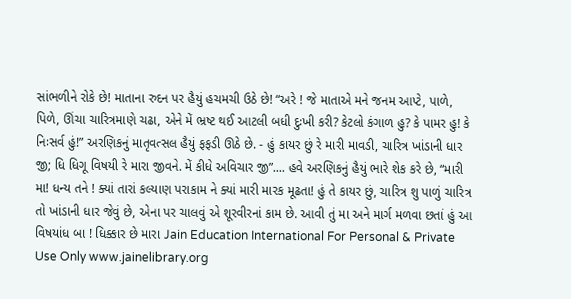સાંભળીને રોકે છે! માતાના રુદન પર હૈયું હચમચી ઉઠે છે! “અરે ! જે માતાએ મને જનમ આપ્ટે, પાળે, પિળે, ઊંચા ચારિત્રમાણે ચઢા, એને મેં ભ્રષ્ટ થઈ આટલી બધી દુઃખી કરી? કેટલો કંગાળ હુ? કે પામર હુ! કે નિઃસર્વ હું!” અરણિકનું માતૃવત્સલ હૈયું ફફડી ઊઠે છે. - હું કાયર છું રે મારી માવડી, ચારિત્ર ખાંડાની ધાર જી; ધિ ધિગૂ વિષયી રે મારા જીવને. મેં કીધે અવિચાર જી”.... હવે અરણિકનું હૈયું ભારે શેક કરે છે, “મારી મા! ધન્ય તને ! ક્યાં તારાં કલ્યાણ પરાકામ ને ક્યાં મારી મારક મૂઢતા! હું તે કાયર છું, ચારિત્ર શુ પાળું ચારિત્ર તો ખાંડાની ધાર જેવું છે, એના પર ચાલવું એ શૂરવીરનાં કામ છે. આવી તું મા અને માર્ગ મળવા છતાં હું આ વિષયાંધ બા ! ધિક્કાર છે મારા Jain Education International For Personal & Private Use Only www.jainelibrary.org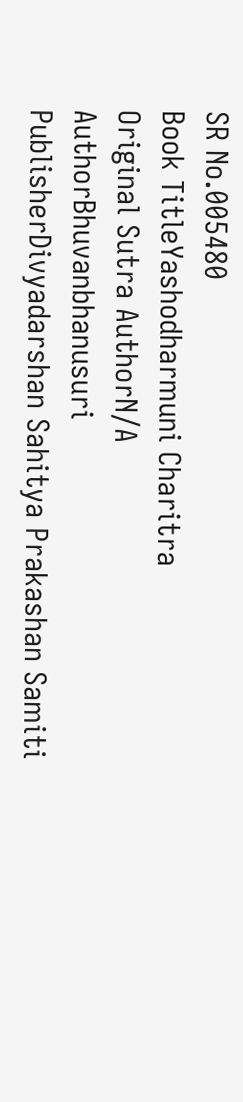SR No.005480
Book TitleYashodharmuni Charitra
Original Sutra AuthorN/A
AuthorBhuvanbhanusuri
PublisherDivyadarshan Sahitya Prakashan Samiti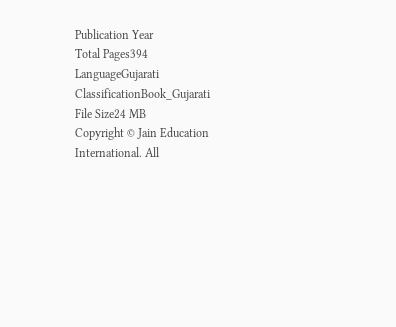Publication Year
Total Pages394
LanguageGujarati
ClassificationBook_Gujarati
File Size24 MB
Copyright © Jain Education International. All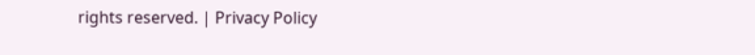rights reserved. | Privacy Policy